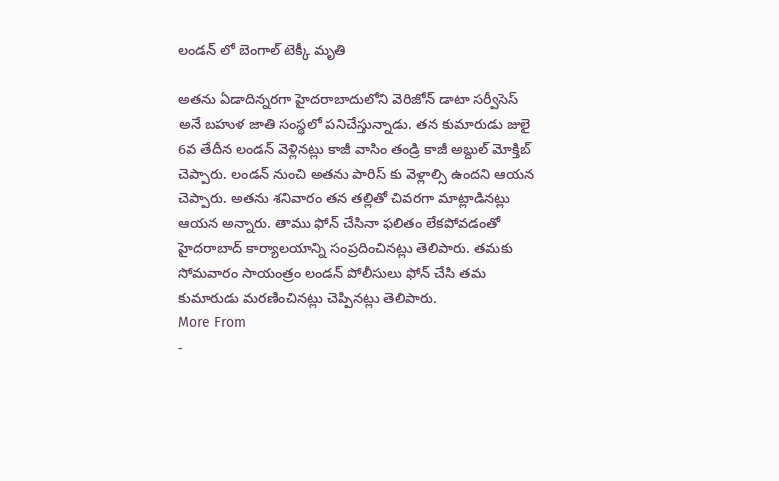లండన్ లో బెంగాల్ టెక్కీ మృతి

అతను ఏడాదిన్నరగా హైదరాబాదులోని వెరిజోన్ డాటా సర్వీసెస్ అనే బహుళ జాతి సంస్థలో పనిచేస్తున్నాడు. తన కుమారుడు జులై 6వ తేదీన లండన్ వెళ్లినట్లు కాజీ వాసిం తండ్రి కాజీ అబ్దుల్ మోక్తిబ్ చెప్పారు. లండన్ నుంచి అతను పారిస్ కు వెళ్లాల్సి ఉందని ఆయన చెప్పారు. అతను శనివారం తన తల్లితో చివరగా మాట్లాడినట్లు ఆయన అన్నారు. తాము ఫోన్ చేసినా ఫలితం లేకపోవడంతో హైదరాబాద్ కార్యాలయాన్ని సంప్రదించినట్లు తెలిపారు. తమకు సోమవారం సాయంత్రం లండన్ పోలీసులు ఫోన్ చేసి తమ కుమారుడు మరణించినట్లు చెప్పినట్లు తెలిపారు.
More From
-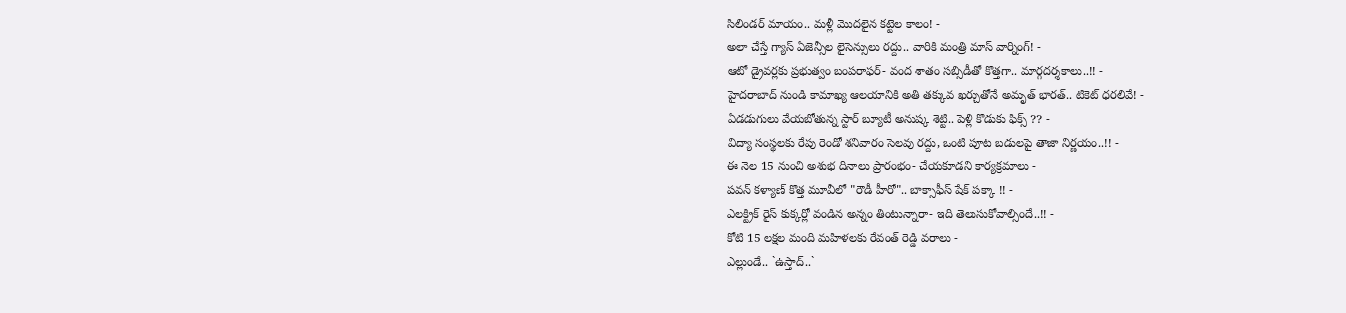సిలిండర్ మాయం.. మళ్లీ మొదలైన కట్టెల కాలం! -
అలా చేస్తే గ్యాస్ ఏజెన్సీల లైసెన్సులు రద్దు.. వారికి మంత్రి మాస్ వార్నింగ్! -
ఆటో డ్రైవర్లకు ప్రభుత్వం బంపరాఫర్- వంద శాతం సబ్సిడీతో కొత్తగా.. మార్గదర్శకాలు..!! -
హైదరాబాద్ నుండి కామాఖ్య ఆలయానికి అతి తక్కువ ఖర్చుతోనే అమృత్ భారత్.. టికెట్ ధరలివే! -
ఏడడుగులు వేయబోతున్న స్టార్ బ్యూటీ అనుష్క శెట్టి.. పెళ్లి కొడుకు ఫిక్స్ ?? -
విద్యా సంస్థలకు రేపు రెండో శనివారం సెలవు రద్దు, ఒంటి పూట బడులపై తాజా నిర్ణయం..!! -
ఈ నెల 15 నుంచి అశుభ దినాలు ప్రారంభం- చేయకూడని కార్యక్రమాలు -
పవన్ కళ్యాణ్ కొత్త మూవీలో "రౌడీ హీరో".. బాక్సాఫీస్ షేక్ పక్కా !! -
ఎలక్ట్రిక్ రైస్ కుక్కర్లో వండిన అన్నం తింటున్నారా- ఇది తెలుసుకోవాల్సిందే..!! -
కోటి 15 లక్షల మంది మహిళలకు రేవంత్ రెడ్డి వరాలు -
ఎల్లుండే.. `ఉస్తాద్..`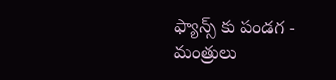ఫ్యాన్స్ కు పండగ -
మంత్రులు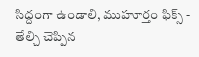సిద్దంగా ఉండాలి, ముహూర్తం ఫిక్స్ - తేల్చి చెప్పిన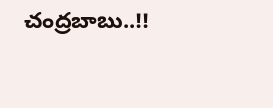చంద్రబాబు..!!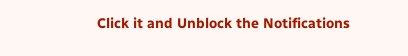Click it and Unblock the Notifications